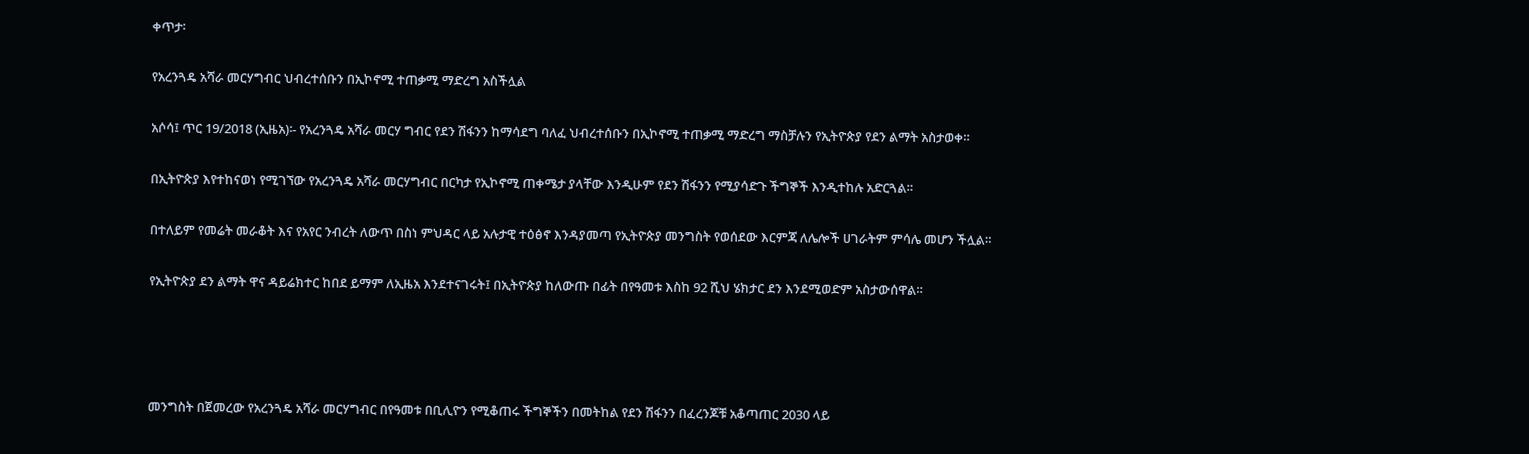ቀጥታ፡

የአረንጓዴ አሻራ መርሃግብር ህብረተሰቡን በኢኮኖሚ ተጠቃሚ ማድረግ አስችሏል

አሶሳ፤ ጥር 19/2018 (ኢዜአ)፡- የአረንጓዴ አሻራ መርሃ ግብር የደን ሽፋንን ከማሳደግ ባለፈ ህብረተሰቡን በኢኮኖሚ ተጠቃሚ ማድረግ ማስቻሉን የኢትዮጵያ የደን ልማት አስታወቀ።

በኢትዮጵያ እየተከናወነ የሚገኘው የአረንጓዴ አሻራ መርሃግብር በርካታ የኢኮኖሚ ጠቀሜታ ያላቸው እንዲሁም የደን ሽፋንን የሚያሳድጉ ችግኞች እንዲተከሉ አድርጓል።

በተለይም የመሬት መራቆት እና የአየር ንብረት ለውጥ በስነ ምህዳር ላይ አሉታዊ ተዕፅኖ እንዳያመጣ የኢትዮጵያ መንግስት የወሰደው እርምጃ ለሌሎች ሀገራትም ምሳሌ መሆን ችሏል።

የኢትዮጵያ ደን ልማት ዋና ዳይሬክተር ከበደ ይማም ለኢዜአ እንደተናገሩት፤ በኢትዮጵያ ከለውጡ በፊት በየዓመቱ እስከ 92 ሺህ ሄክታር ደን እንደሚወድም አስታውሰዋል።




መንግስት በጀመረው የአረንጓዴ አሻራ መርሃግብር በየዓመቱ በቢሊዮን የሚቆጠሩ ችግኞችን በመትከል የደን ሽፋንን በፈረንጆቹ አቆጣጠር 2030 ላይ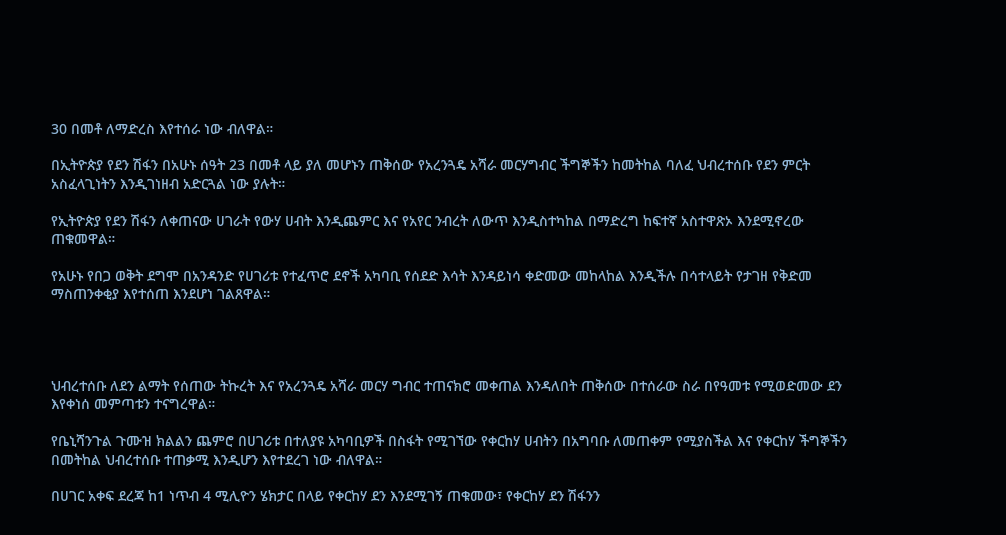30 በመቶ ለማድረስ እየተሰራ ነው ብለዋል።

በኢትዮጵያ የደን ሽፋን በአሁኑ ሰዓት 23 በመቶ ላይ ያለ መሆኑን ጠቅሰው የአረንጓዴ አሻራ መርሃግብር ችግኞችን ከመትከል ባለፈ ህብረተሰቡ የደን ምርት አስፈላጊነትን እንዲገነዘብ አድርጓል ነው ያሉት።

የኢትዮጵያ የደን ሽፋን ለቀጠናው ሀገራት የውሃ ሀብት እንዲጨምር እና የአየር ንብረት ለውጥ እንዲስተካከል በማድረግ ከፍተኛ አስተዋጽኦ እንደሚኖረው ጠቁመዋል።

የአሁኑ የበጋ ወቅት ደግሞ በአንዳንድ የሀገሪቱ የተፈጥሮ ደኖች አካባቢ የሰደድ እሳት እንዳይነሳ ቀድመው መከላከል እንዲችሉ በሳተላይት የታገዘ የቅድመ ማስጠንቀቂያ እየተሰጠ እንደሆነ ገልጸዋል።




ህብረተሰቡ ለደን ልማት የሰጠው ትኩረት እና የአረንጓዴ አሻራ መርሃ ግብር ተጠናክሮ መቀጠል እንዳለበት ጠቅሰው በተሰራው ስራ በየዓመቱ የሚወድመው ደን እየቀነሰ መምጣቱን ተናግረዋል።

የቤኒሻንጉል ጉሙዝ ክልልን ጨምሮ በሀገሪቱ በተለያዩ አካባቢዎች በስፋት የሚገኘው የቀርከሃ ሀብትን በአግባቡ ለመጠቀም የሚያስችል እና የቀርከሃ ችግኞችን በመትከል ህብረተሰቡ ተጠቃሚ እንዲሆን እየተደረገ ነው ብለዋል።

በሀገር አቀፍ ደረጃ ከ1 ነጥብ 4 ሚሊዮን ሄክታር በላይ የቀርከሃ ደን እንደሚገኝ ጠቁመው፣ የቀርከሃ ደን ሽፋንን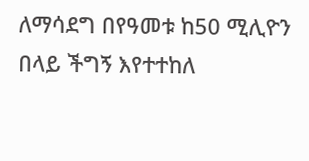ለማሳደግ በየዓመቱ ከ50 ሚሊዮን በላይ ችግኝ እየተተከለ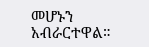መሆኑን አብራርተዋል።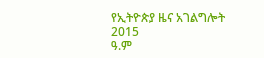የኢትዮጵያ ዜና አገልግሎት
2015
ዓ.ም